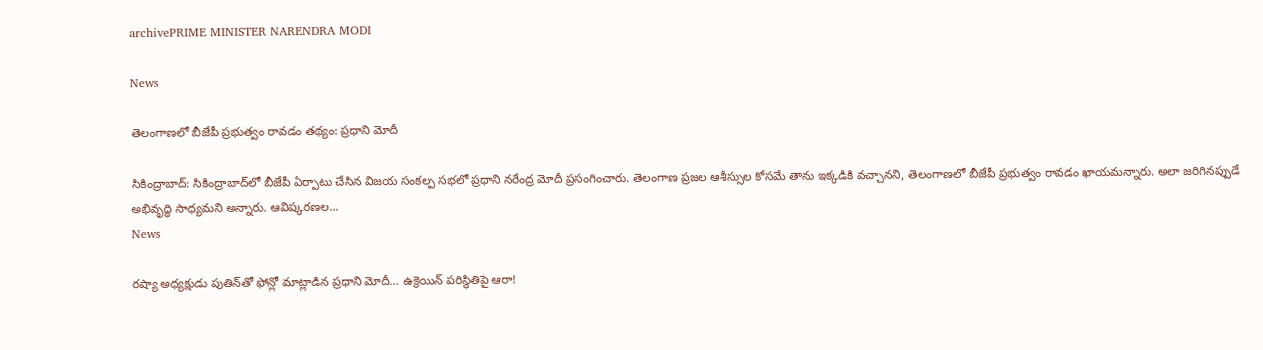archivePRIME MINISTER NARENDRA MODI

News

తెలంగాణలో బీజేపీ ప్రభుత్వం రావడం తథ్యం: ప్రధాని మోదీ

సికింద్రాబాద్: సికింద్రాబాద్‌లో బీజేపీ ఏర్పాటు చేసిన విజయ సంకల్ప సభలో ప్రధాని నరేంద్ర మోదీ ప్రసంగించారు. తెలంగాణ ప్రజల ఆశీస్సుల కోసమే తాను ఇక్కడికి వచ్చానని, తెలంగాణలో బీజేపీ ప్రభుత్వం రావడం ఖాయమన్నారు. అలా జరిగినప్పుడే అభివృద్ధి సాధ్యమని అన్నారు. ఆవిష్కరణల...
News

రష్యా అధ్యక్షుడు పుతిన్‌తో ఫోన్లో మాట్లాడిన ప్రధాని మోదీ… ఉక్రెయిన్ పరిస్థితిపై ఆరా!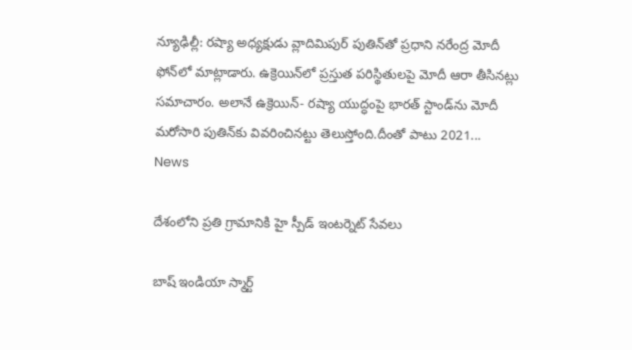న్యూఢిల్లీ: రష్యా అధ్యక్షుడు వ్లాదిమిపుర్ పుతిన్‌తో ప్రధాని నరేంద్ర మోదీ ఫోన్‌లో మాట్లాడారు. ఉక్రెయిన్‌లో ప్రస్తుత పరిస్థితులపై మోదీ ఆరా తీసినట్లు సమాచారం. అలానే ఉక్రెయిన్- రష్యా యుద్ధంపై భారత్ స్టాండ్‌ను మోదీ మరోసారి పుతిన్‌కు వివరించిన‌ట్టు తెలుస్తోంది.దీంతో పాటు 2021...
News

దేశంలోని ప్రతి గ్రామానికి హై స్పీడ్ ఇంటర్నెట్ సేవలు

బాష్ ఇండియా స్మార్ట్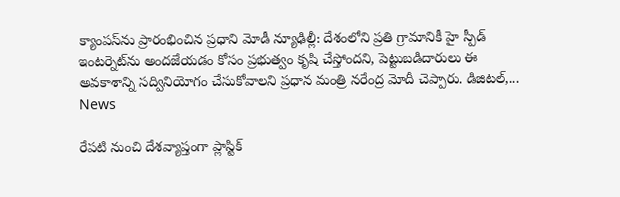క్యాంపస్‌ను ప్రారంభించిన ప్రధాని మోడీ న్యూఢిల్లీ: దేశంలోని ప్రతి గ్రామానికీ హై స్పీడ్ ఇంటర్నెట్‌ను అందజేయడం కోసం ప్రభుత్వం కృషి చేస్తోందని, పెట్టుబడిదారులు ఈ అవకాశాన్ని సద్వినియోగం చేసుకోవాలని ప్రధాన మంత్రి నరేంద్ర మోదీ చెప్పారు. డిజిటల్,...
News

రేప‌టి నుంచి దేశవ్యాప్తంగా ప్లాస్టిక్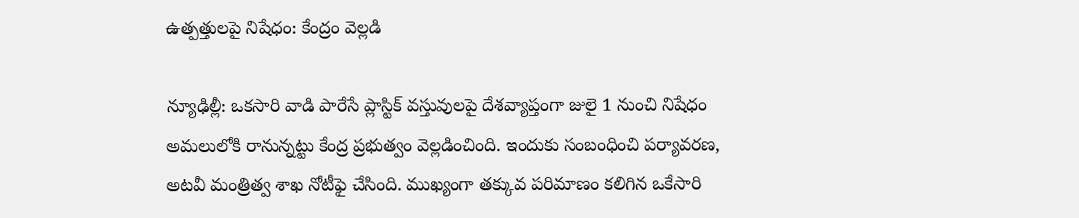ఉత్పత్తులపై నిషేధం: కేంద్రం వెల్లడి

న్యూఢిల్లీ: ఒకసారి వాడి పారేసే ప్లాస్టిక్‌ వస్తువులపై దేశవ్యాప్తంగా జులై 1 నుంచి నిషేధం అమలులోకి రానున్నట్టు కేంద్ర ప్రభుత్వం వెల్లడించింది. ఇందుకు సంబంధించి పర్యావరణ, అటవీ మంత్రిత్వ శాఖ నోటీఫై చేసింది. ముఖ్యంగా తక్కువ పరిమాణం కలిగిన ఒకేసారి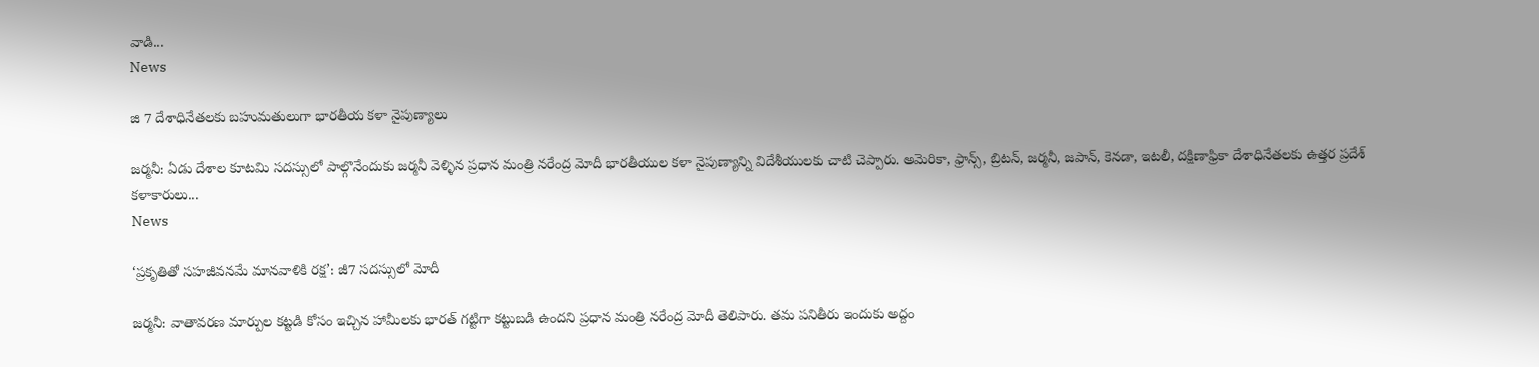వాడి...
News

జి 7 దేశాధినేతలకు బహుమతులుగా భారతీయ కళా నైపుణ్యాలు

జర్మనీ: ఏడు దేశాల కూటమి సదస్సులో పాల్గొనేందుకు జర్మనీ వెళ్ళిన ప్రధాన మంత్రి నరేంద్ర మోదీ భారతీయుల కళా నైపుణ్యాన్ని విదేశీయులకు చాటి చెప్పారు. అమెరికా, ఫ్రాన్స్, బ్రిటన్, జర్మనీ, జపాన్, కెనడా, ఇటలీ, దక్షిణాఫ్రికా దేశాధినేతలకు ఉత్తర ప్రదేశ్‌ కళాకారులు...
News

‘ప్రకృతితో సహజీవనమే మానవాళికి రక్ష’: జీ7 సదస్సులో మోదీ

జర్మనీ: వాతావరణ మార్పుల కట్టడి కోసం ఇచ్చిన హామీలకు భారత్‌ గట్టిగా కట్టుబడి ఉందని ప్రధాన మంత్రి నరేంద్ర మోదీ తెలిపారు. తమ పనితీరు ఇందుకు అద్దం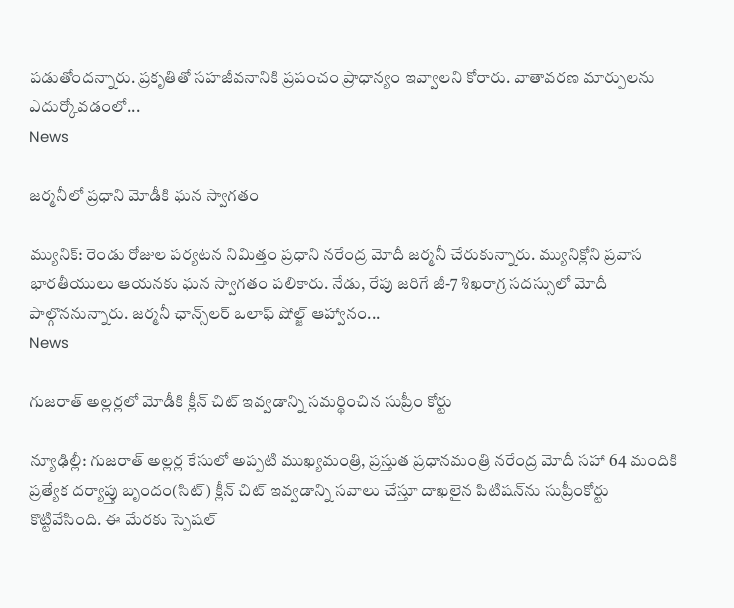పడుతోందన్నారు. ప్రకృతితో సహజీవనానికి ప్రపంచం ప్రాధాన్యం ఇవ్వాలని కోరారు. వాతావరణ మార్పులను ఎదుర్కోవడంలో...
News

జర్మనీలో ప్రధాని మోడీకి ఘన స్వాగతం

మ్యునిక్: రెండు రోజుల పర్యటన నిమిత్తం ప్రధాని నరేంద్ర మోదీ జర్మనీ చేరుకున్నారు. మ్యునిక్లోని ప్రవాస భారతీయులు ఆయనకు ఘన స్వాగతం పలికారు. నేడు, రేపు జరిగే జీ-7 శిఖరాగ్ర సదస్సులో మోదీ పాల్గొననున్నారు. జర్మనీ ఛాన్స్‌లర్‌ ఒలాఫ్‌ షోల్జ్‌ ఆహ్వానం...
News

గుజరాత్ అల్లర్లలో మోడీకి క్లీన్ చిట్ ఇవ్వడాన్ని సమర్థించిన సుప్రీం కోర్టు

న్యూఢిల్లీ: గుజరాత్ అల్లర్ల కేసులో అప్పటి ముఖ్యమంత్రి, ప్రస్తుత ప్రధానమంత్రి నరేంద్ర మోదీ సహా 64 మందికి ప్రత్యేక దర్యాప్తు బృందం(సిట్‌) క్లీన్‌ చిట్‌ ఇవ్వడాన్ని సవాలు చేస్తూ దాఖలైన పిటిషన్‌ను సుప్రీంకోర్టు కొట్టివేసింది. ఈ మేరకు స్పెషల్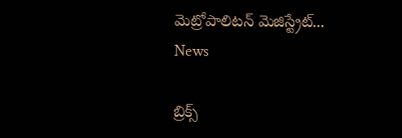మెట్రోపాలిటన్‌ మెజిస్ట్రేట్...
News

బ్రిక్స్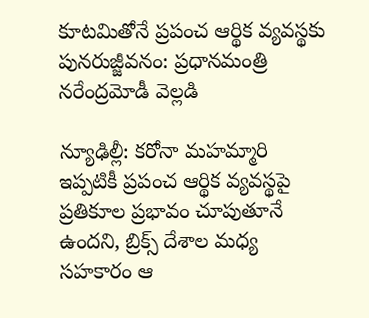కూటమితోనే ప్రపంచ ఆర్థిక వ్యవస్థకు పునరుజ్జీవనం: ప్రధానమంత్రి నరేంద్రమోడీ వెల్లడి

న్యూఢిల్లీ: కరోనా మహమ్మారి ఇప్పటికీ ప్రపంచ ఆర్థిక వ్యవస్థపై ప్రతికూల ప్రభావం చూపుతూనే ఉందని, బ్రిక్స్‌ దేశాల మధ్య సహకారం ఆ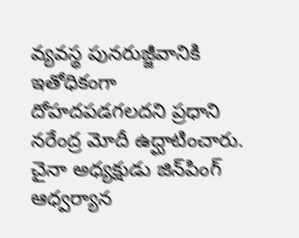వ్యవస్థ పునరుజ్జీవానికి ఇతోధికంగా దోహదపడగలదని ప్రధాని నరేంద్ర మోదీ ఉద్ఘాటించారు. చైనా అధ్యక్షుడు జిన్‌పింగ్‌ ఆధ్వర్యాన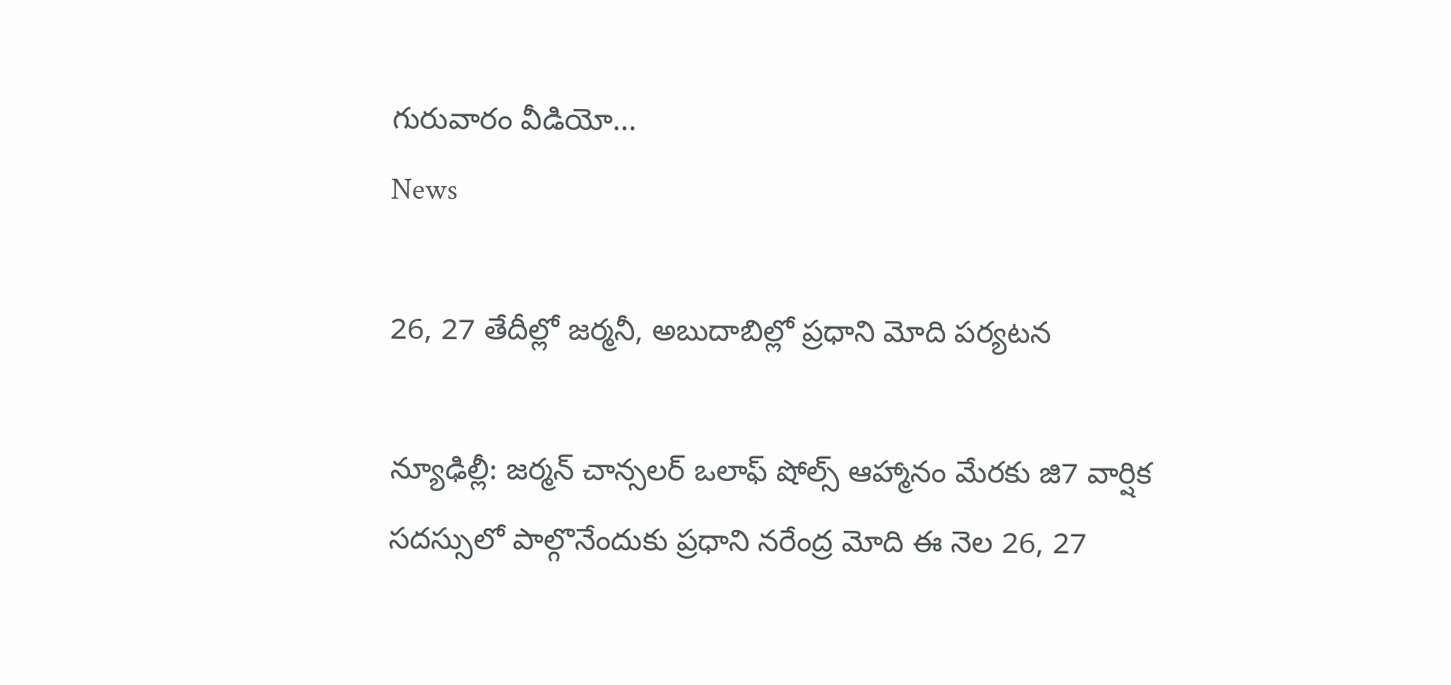గురువారం వీడియో...
News

26, 27 తేదీల్లో జర్మనీ, అబుదాబిల్లో ప్ర‌ధాని మోది ప‌ర్య‌ట‌న‌

న్యూఢిల్లీ: జర్మన్ చాన్సలర్ ఒలాఫ్ షోల్స్ ఆహ్మానం మేరకు జి7 వార్షిక సదస్సులో పాల్గొనేందుకు ప్రధాని నరేంద్ర మోది ఈ నెల 26, 27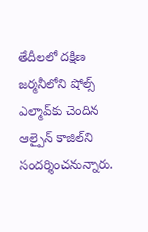తేదీలలో దక్షిణ జర్మనీలోని షోల్స్ ఎల్మావ్‌కు చెందిన ఆల్పైన్ కాజిల్‌ని సందర్శించనున్నారు.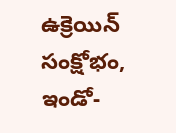ఉక్రెయిన్ సంక్షోభం, ఇండో-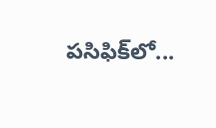పసిఫిక్‌లో...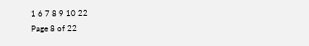1 6 7 8 9 10 22
Page 8 of 22